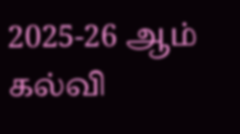2025-26 ஆம் கல்வி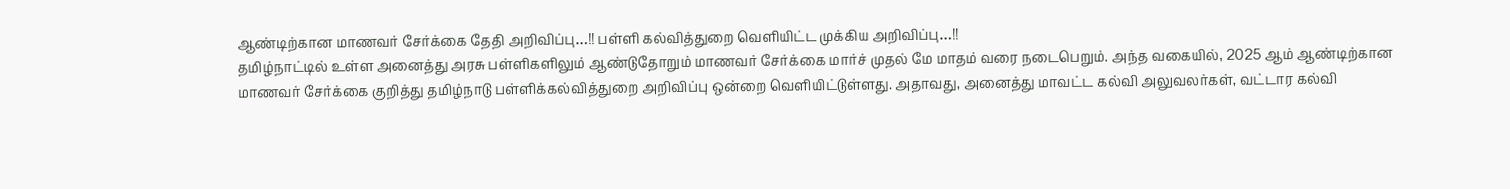ஆண்டிற்கான மாணவர் சேர்க்கை தேதி அறிவிப்பு…!! பள்ளி கல்வித்துறை வெளியிட்ட முக்கிய அறிவிப்பு…!!
தமிழ்நாட்டில் உள்ள அனைத்து அரசு பள்ளிகளிலும் ஆண்டுதோறும் மாணவர் சேர்க்கை மார்ச் முதல் மே மாதம் வரை நடைபெறும். அந்த வகையில், 2025 ஆம் ஆண்டிற்கான மாணவர் சேர்க்கை குறித்து தமிழ்நாடு பள்ளிக்கல்வித்துறை அறிவிப்பு ஒன்றை வெளியிட்டுள்ளது. அதாவது, அனைத்து மாவட்ட கல்வி அலுவலர்கள், வட்டார கல்வி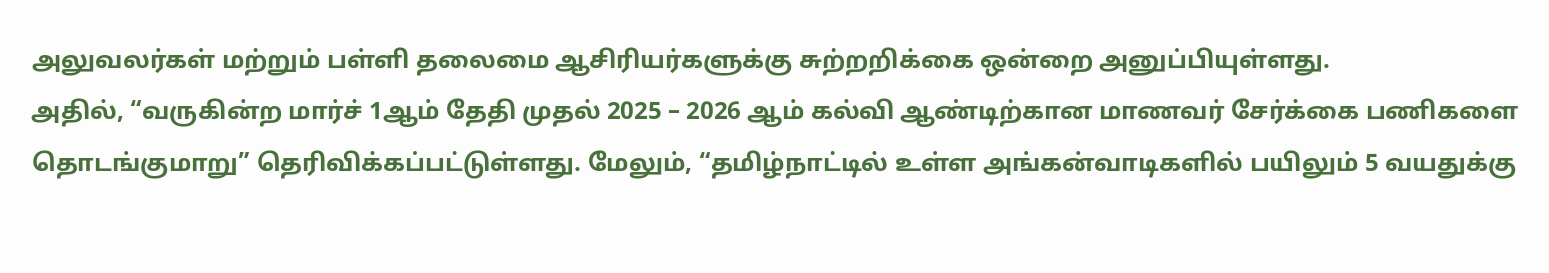அலுவலர்கள் மற்றும் பள்ளி தலைமை ஆசிரியர்களுக்கு சுற்றறிக்கை ஒன்றை அனுப்பியுள்ளது.
அதில், “வருகின்ற மார்ச் 1ஆம் தேதி முதல் 2025 – 2026 ஆம் கல்வி ஆண்டிற்கான மாணவர் சேர்க்கை பணிகளை தொடங்குமாறு” தெரிவிக்கப்பட்டுள்ளது. மேலும், “தமிழ்நாட்டில் உள்ள அங்கன்வாடிகளில் பயிலும் 5 வயதுக்கு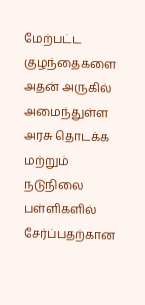மேற்பட்ட குழந்தைகளை அதன் அருகில் அமைந்துள்ள அரசு தொடக்க மற்றும் நடுநிலை பள்ளிகளில் சேர்ப்பதற்கான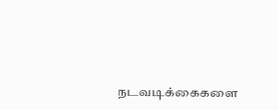நடவடிக்கைகளை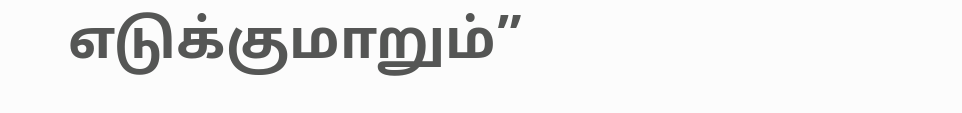எடுக்குமாறும்”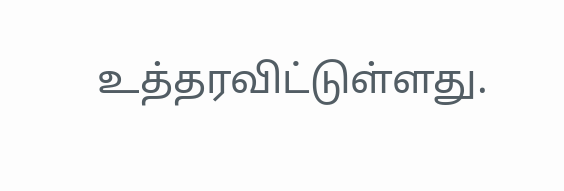உத்தரவிட்டுள்ளது.